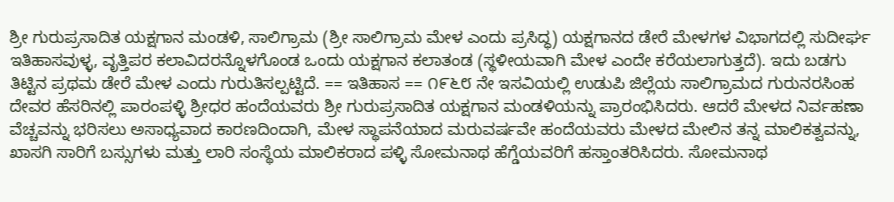ಶ್ರೀ ಗುರುಪ್ರಸಾದಿತ ಯಕ್ಷಗಾನ ಮಂಡಳಿ, ಸಾಲಿಗ್ರಾಮ (ಶ್ರೀ ಸಾಲಿಗ್ರಾಮ ಮೇಳ ಎಂದು ಪ್ರಸಿದ್ಧ) ಯಕ್ಷಗಾನದ ಡೇರೆ ಮೇಳಗಳ ವಿಭಾಗದಲ್ಲಿ ಸುದೀರ್ಘ ಇತಿಹಾಸವುಳ್ಳ, ವೃತ್ತಿಪರ ಕಲಾವಿದರನ್ನೊಳಗೊಂಡ ಒಂದು ಯಕ್ಷಗಾನ ಕಲಾತಂಡ (ಸ್ಥಳೀಯವಾಗಿ ಮೇಳ ಎಂದೇ ಕರೆಯಲಾಗುತ್ತದೆ). ಇದು ಬಡಗು ತಿಟ್ಟಿನ ಪ್ರಥಮ ಡೇರೆ ಮೇಳ ಎಂದು ಗುರುತಿಸಲ್ಪಟ್ಟಿದೆ. == ಇತಿಹಾಸ == ೧೯೬೮ ನೇ ಇಸವಿಯಲ್ಲಿ ಉಡುಪಿ ಜಿಲ್ಲೆಯ ಸಾಲಿಗ್ರಾಮದ ಗುರುನರಸಿಂಹ ದೇವರ ಹೆಸರಿನಲ್ಲಿ ಪಾರಂಪಳ್ಳಿ ಶ್ರೀಧರ ಹಂದೆಯವರು ಶ್ರೀ ಗುರುಪ್ರಸಾದಿತ ಯಕ್ಷಗಾನ ಮಂಡಳಿಯನ್ನು ಪ್ರಾರಂಭಿಸಿದರು. ಆದರೆ ಮೇಳದ ನಿರ್ವಹಣಾ ವೆಚ್ಚವನ್ನು ಭರಿಸಲು ಅಸಾಧ್ಯವಾದ ಕಾರಣದಿಂದಾಗಿ, ಮೇಳ ಸ್ಥಾಪನೆಯಾದ ಮರುವರ್ಷವೇ ಹಂದೆಯವರು ಮೇಳದ ಮೇಲಿನ ತನ್ನ ಮಾಲಿಕತ್ವವನ್ನು, ಖಾಸಗಿ ಸಾರಿಗೆ ಬಸ್ಸುಗಳು ಮತ್ತು ಲಾರಿ ಸಂಸ್ಥೆಯ ಮಾಲಿಕರಾದ ಪಳ್ಳಿ ಸೋಮನಾಥ ಹೆಗ್ಡೆಯವರಿಗೆ ಹಸ್ತಾಂತರಿಸಿದರು. ಸೋಮನಾಥ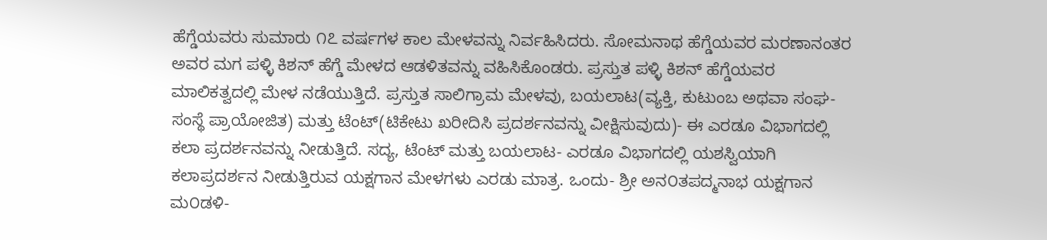ಹೆಗ್ಡೆಯವರು ಸುಮಾರು ೧೭ ವರ್ಷಗಳ ಕಾಲ ಮೇಳವನ್ನು ನಿರ್ವಹಿಸಿದರು. ಸೋಮನಾಥ ಹೆಗ್ಡೆಯವರ ಮರಣಾನಂತರ ಅವರ ಮಗ ಪಳ್ಳಿ ಕಿಶನ್ ಹೆಗ್ಡೆ ಮೇಳದ ಆಡಳಿತವನ್ನು ವಹಿಸಿಕೊಂಡರು. ಪ್ರಸ್ತುತ ಪಳ್ಳಿ ಕಿಶನ್ ಹೆಗ್ಡೆಯವರ ಮಾಲಿಕತ್ವದಲ್ಲಿ ಮೇಳ ನಡೆಯುತ್ತಿದೆ. ಪ್ರಸ್ತುತ ಸಾಲಿಗ್ರಾಮ ಮೇಳವು, ಬಯಲಾಟ(ವ್ಯಕ್ತಿ, ಕುಟುಂಬ ಅಥವಾ ಸಂಘ-ಸಂಸ್ಥೆ ಪ್ರಾಯೋಜಿತ) ಮತ್ತು ಟೆಂಟ್(ಟಿಕೇಟು ಖರೀದಿಸಿ ಪ್ರದರ್ಶನವನ್ನು ವೀಕ್ಷಿಸುವುದು)- ಈ ಎರಡೂ ವಿಭಾಗದಲ್ಲಿ ಕಲಾ ಪ್ರದರ್ಶನವನ್ನು ನೀಡುತ್ತಿದೆ. ಸದ್ಯ, ಟೆಂಟ್ ಮತ್ತು ಬಯಲಾಟ- ಎರಡೂ ವಿಭಾಗದಲ್ಲಿ ಯಶಸ್ವಿಯಾಗಿ ಕಲಾಪ್ರದರ್ಶನ ನೀಡುತ್ತಿರುವ ಯಕ್ಷಗಾನ ಮೇಳಗಳು ಎರಡು ಮಾತ್ರ. ಒಂದು- ಶ್ರೀ ಅನ೦ತಪದ್ಮನಾಭ ಯಕ್ಷಗಾನ ಮ೦ಡಳಿ-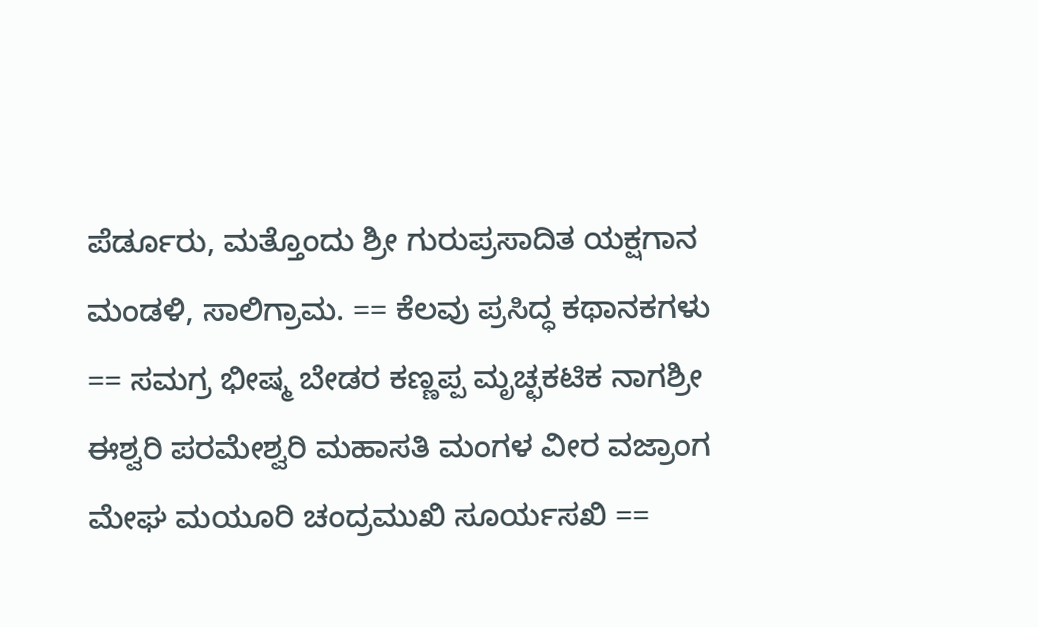ಪೆರ್ಡೂರು, ಮತ್ತೊಂದು ಶ್ರೀ ಗುರುಪ್ರಸಾದಿತ ಯಕ್ಷಗಾನ ಮಂಡಳಿ, ಸಾಲಿಗ್ರಾಮ. == ಕೆಲವು ಪ್ರಸಿದ್ಧ ಕಥಾನಕಗಳು == ಸಮಗ್ರ ಭೀ‍ಷ್ಮ ಬೇಡರ ಕಣ್ಣಪ್ಪ ಮೃಚ್ಛಕಟಿಕ ನಾಗಶ್ರೀ ಈಶ್ವರಿ ಪರಮೇಶ್ವರಿ ಮಹಾಸತಿ ಮಂಗಳ ವೀರ ವಜ್ರಾಂಗ ಮೇಘ ಮಯೂರಿ ಚಂದ್ರಮುಖಿ ಸೂರ್ಯಸಖಿ ==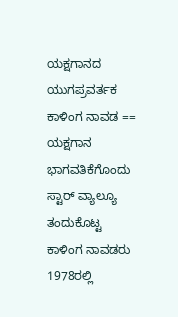ಯಕ್ಷಗಾನದ ಯುಗಪ್ರವರ್ತಕ ಕಾಳಿಂಗ ನಾವಡ == ಯಕ್ಷಗಾನ ಭಾಗವತಿಕೆಗೊಂದು ಸ್ಟಾರ್ ವ್ಯಾಲ್ಯೂ ತಂದುಕೊಟ್ಟ ಕಾಳಿಂಗ ನಾವಡರು 1978ರಲ್ಲಿ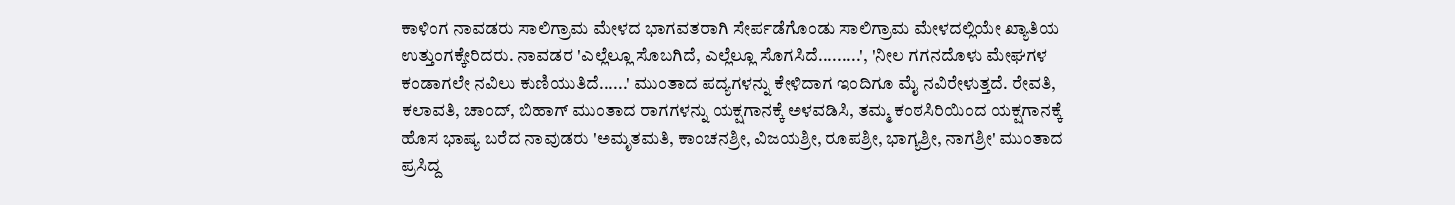ಕಾಳಿಂಗ ನಾವಡರು ಸಾಲಿಗ್ರಾಮ ಮೇಳದ ಭಾಗವತರಾಗಿ ಸೇರ್ಪಡೆಗೊಂಡು ಸಾಲಿಗ್ರಾಮ ಮೇಳದಲ್ಲಿಯೇ ಖ್ಯಾತಿಯ ಉತ್ತುಂಗಕ್ಕೇರಿದರು. ನಾವಡರ 'ಎಲ್ಲೆಲ್ಲೂ ಸೊಬಗಿದೆ, ಎಲ್ಲೆಲ್ಲೂ ಸೊಗಸಿದೆ.........', 'ನೀಲ ಗಗನದೊಳು ಮೇಘಗಳ ಕಂಡಾಗಲೇ ನವಿಲು ಕುಣಿಯುತಿದೆ......' ಮುಂತಾದ ಪದ್ಯಗಳನ್ನು ಕೇಳಿದಾಗ ಇಂದಿಗೂ ಮೈ ನವಿರೇಳುತ್ತದೆ. ರೇವತಿ, ಕಲಾವತಿ, ಚಾಂದ್, ಬಿಹಾಗ್ ಮುಂತಾದ ರಾಗಗಳನ್ನು ಯಕ್ಷಗಾನಕ್ಕೆ ಅಳವಡಿಸಿ, ತಮ್ಮ ಕಂಠಸಿರಿಯಿಂದ ಯಕ್ಷಗಾನಕ್ಕೆ ಹೊಸ ಭಾಷ್ಯ ಬರೆದ ನಾವುಡರು 'ಅಮೃತಮತಿ, ಕಾಂಚನಶ್ರೀ, ವಿಜಯಶ್ರೀ, ರೂಪಶ್ರೀ, ಭಾಗ್ಯಶ್ರೀ, ನಾಗಶ್ರೀ' ಮುಂತಾದ ಪ್ರಸಿದ್ದ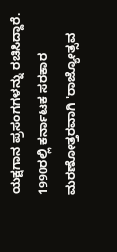ಯಕ್ಷಗಾನ ಪ್ರಸಂಗಗಳನ್ನು ರಚಿಸಿದ್ದಾರೆ. 1990ರಲ್ಲಿ ಕರ್ನಾಟಕ ಸರಕಾರ ಮರಣೋತ್ತರವಾಗಿ 'ರಾಜ್ಯೋತ್ಸವ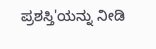ಪ್ರಶಸ್ತಿ'ಯನ್ನು ನೀಡಿ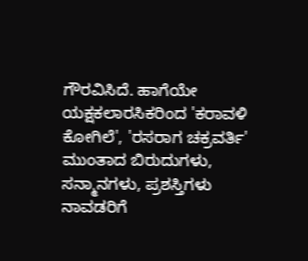ಗೌರವಿಸಿದೆ. ಹಾಗೆಯೇ ಯಕ್ಷಕಲಾರಸಿಕರಿಂದ 'ಕರಾವಳಿ ಕೋಗಿಲೆ', 'ರಸರಾಗ ಚಕ್ರವರ್ತಿ' ಮುಂತಾದ ಬಿರುದುಗಳು, ಸನ್ಮಾನಗಳು, ಪ್ರಶಸ್ತಿಗಳು ನಾವಡರಿಗೆ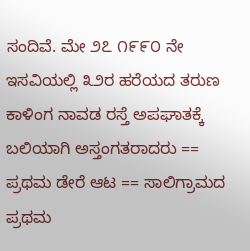ಸಂದಿವೆ. ಮೇ ೨೭ ೧೯೯೦ ನೇ ಇಸವಿಯಲ್ಲಿ ೩೨ರ ಹರೆಯದ ತರುಣ ಕಾಳಿಂಗ ನಾವಡ ರಸ್ತೆ ಅಪಘಾತಕ್ಕೆ ಬಲಿಯಾಗಿ ಅಸ್ತಂಗತರಾದರು == ಪ್ರಥಮ ಡೇರೆ ಆಟ == ಸಾಲಿಗ್ರಾಮದ ಪ್ರಥಮ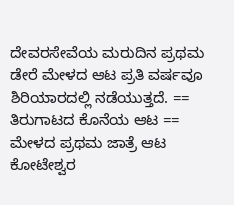ದೇವರಸೇವೆಯ ಮರುದಿನ ಪ್ರಥಮ ಡೇರೆ ಮೇಳದ ಆಟ ಪ್ರತಿ ವರ್ಷವೂ ಶಿರಿಯಾರದಲ್ಲಿ ನಡೆಯುತ್ತದೆ. == ತಿರುಗಾಟದ ಕೊನೆಯ ಆಟ == ಮೇಳದ ಪ್ರಥಮ ಜಾತ್ರೆ ಆಟ ಕೋಟೇಶ್ವರ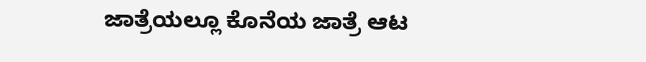ಜಾತ್ರೆಯಲ್ಲೂ ಕೊನೆಯ ಜಾತ್ರೆ ಆಟ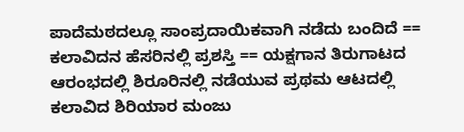ಪಾದೆಮಠದಲ್ಲೂ ಸಾಂಪ್ರದಾಯಿಕವಾಗಿ ನಡೆದು ಬಂದಿದೆ == ಕಲಾವಿದನ ಹೆಸರಿನಲ್ಲಿ ಪ್ರಶಸ್ತಿ == ಯಕ್ಷಗಾನ ತಿರುಗಾಟದ ಆರಂಭದಲ್ಲಿ ಶಿರೂರಿನಲ್ಲಿ ನಡೆಯುವ ಪ್ರಥಮ ಆಟದಲ್ಲಿ ಕಲಾವಿದ ಶಿರಿಯಾರ ಮಂಜು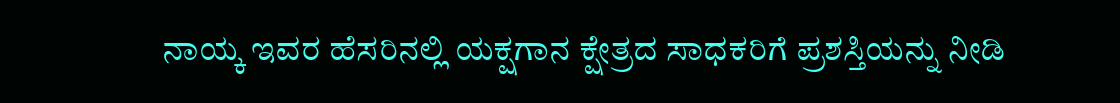ನಾಯ್ಕ ಇವರ ಹೆಸರಿನಲ್ಲಿ ಯಕ್ಷಗಾನ ಕ್ಷೇತ್ರದ ಸಾಧಕರಿಗೆ ಪ್ರಶಸ್ತಿಯನ್ನು ನೀಡಿ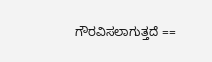ಗೌರವಿಸಲಾಗುತ್ತದೆ ==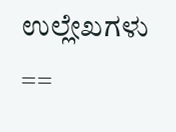ಉಲ್ಲೇಖಗಳು ==